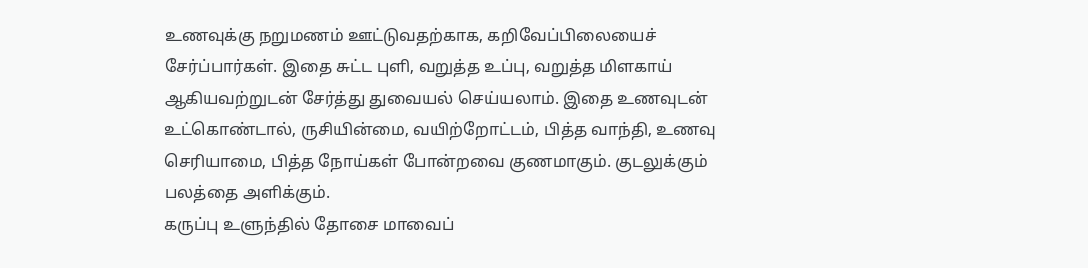உணவுக்கு நறுமணம் ஊட்டுவதற்காக, கறிவேப்பிலையைச் சேர்ப்பார்கள். இதை சுட்ட புளி, வறுத்த உப்பு, வறுத்த மிளகாய் ஆகியவற்றுடன் சேர்த்து துவையல் செய்யலாம். இதை உணவுடன் உட்கொண்டால், ருசியின்மை, வயிற்றோட்டம், பித்த வாந்தி, உணவு செரியாமை, பித்த நோய்கள் போன்றவை குணமாகும். குடலுக்கும் பலத்தை அளிக்கும்.
கருப்பு உளுந்தில் தோசை மாவைப்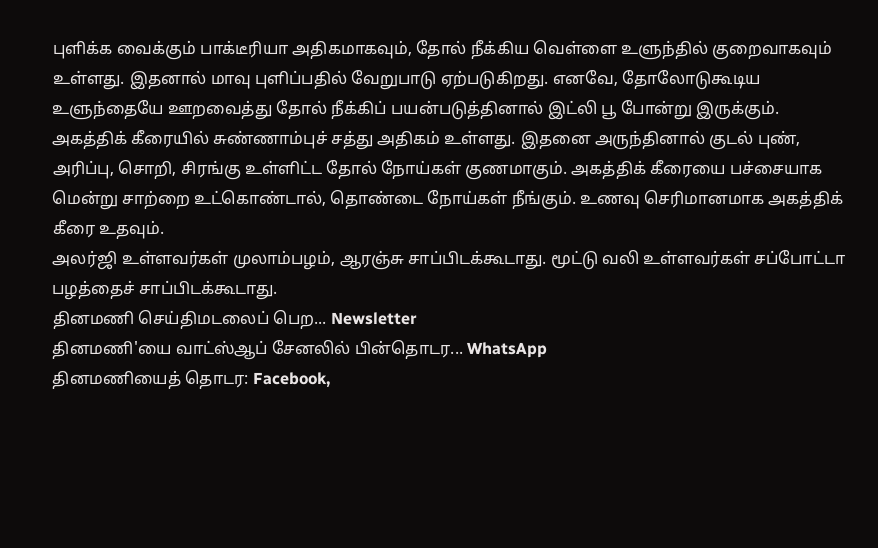புளிக்க வைக்கும் பாக்டீரியா அதிகமாகவும், தோல் நீக்கிய வெள்ளை உளுந்தில் குறைவாகவும் உள்ளது. இதனால் மாவு புளிப்பதில் வேறுபாடு ஏற்படுகிறது. எனவே, தோலோடுகூடிய உளுந்தையே ஊறவைத்து தோல் நீக்கிப் பயன்படுத்தினால் இட்லி பூ போன்று இருக்கும்.
அகத்திக் கீரையில் சுண்ணாம்புச் சத்து அதிகம் உள்ளது. இதனை அருந்தினால் குடல் புண், அரிப்பு, சொறி, சிரங்கு உள்ளிட்ட தோல் நோய்கள் குணமாகும். அகத்திக் கீரையை பச்சையாக மென்று சாற்றை உட்கொண்டால், தொண்டை நோய்கள் நீங்கும். உணவு செரிமானமாக அகத்திக் கீரை உதவும்.
அலர்ஜி உள்ளவர்கள் முலாம்பழம், ஆரஞ்சு சாப்பிடக்கூடாது. மூட்டு வலி உள்ளவர்கள் சப்போட்டா பழத்தைச் சாப்பிடக்கூடாது.
தினமணி செய்திமடலைப் பெற... Newsletter
தினமணி'யை வாட்ஸ்ஆப் சேனலில் பின்தொடர... WhatsApp
தினமணியைத் தொடர: Facebook,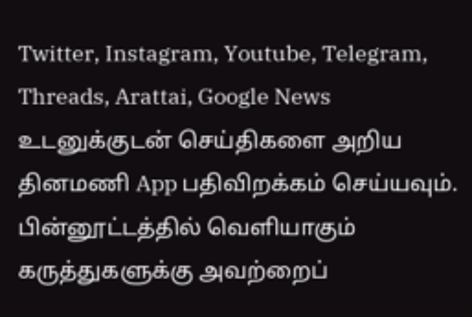Twitter, Instagram, Youtube, Telegram, Threads, Arattai, Google News
உடனுக்குடன் செய்திகளை அறிய தினமணி App பதிவிறக்கம் செய்யவும்.
பின்னூட்டத்தில் வெளியாகும் கருத்துகளுக்கு அவற்றைப்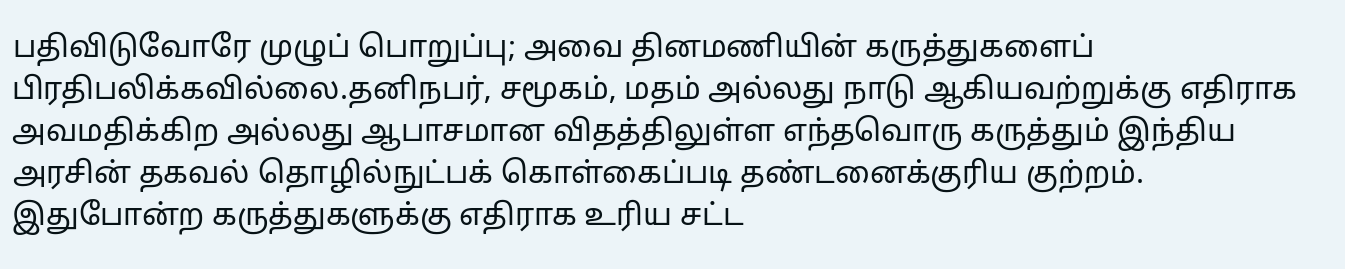பதிவிடுவோரே முழுப் பொறுப்பு; அவை தினமணியின் கருத்துகளைப் பிரதிபலிக்கவில்லை.தனிநபர், சமூகம், மதம் அல்லது நாடு ஆகியவற்றுக்கு எதிராக அவமதிக்கிற அல்லது ஆபாசமான விதத்திலுள்ள எந்தவொரு கருத்தும் இந்திய அரசின் தகவல் தொழில்நுட்பக் கொள்கைப்படி தண்டனைக்குரிய குற்றம். இதுபோன்ற கருத்துகளுக்கு எதிராக உரிய சட்ட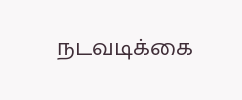நடவடிக்கை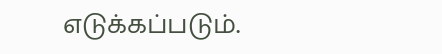எடுக்கப்படும்.